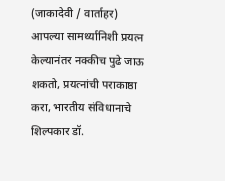(जाकादेवी / वार्ताहर)
आपल्या सामर्थ्यानिशी प्रयत्न केल्यानंतर नक्कीच पुढे जाऊ शकतो, प्रयत्नांची पराकाष्ठा करा, भारतीय संविधानाचे शिल्पकार डॉ.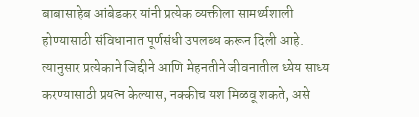बाबासाहेब आंबेडकर यांनी प्रत्येक व्यक्तीला सामर्थ्यशाली होण्यासाठी संविधानात पूर्णसंधी उपलब्ध करून दिली आहे. त्यानुसार प्रत्येकाने जिद्दीने आणि मेहनतीने जीवनातील ध्येय साध्य करण्यासाठी प्रयत्न केल्यास, नक्कीच यश मिळवू शकते, असे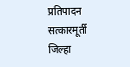प्रतिपादन सत्कारमूर्ती जिल्हा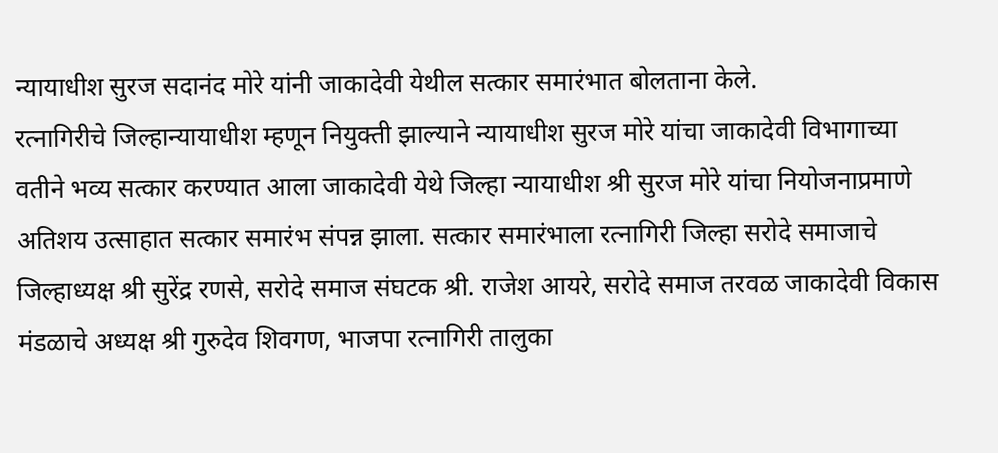न्यायाधीश सुरज सदानंद मोरे यांनी जाकादेवी येथील सत्कार समारंभात बोलताना केले.
रत्नागिरीचे जिल्हान्यायाधीश म्हणून नियुक्ती झाल्याने न्यायाधीश सुरज मोरे यांचा जाकादेवी विभागाच्या वतीने भव्य सत्कार करण्यात आला जाकादेवी येथे जिल्हा न्यायाधीश श्री सुरज मोरे यांचा नियोजनाप्रमाणे अतिशय उत्साहात सत्कार समारंभ संपन्न झाला. सत्कार समारंभाला रत्नागिरी जिल्हा सरोदे समाजाचे जिल्हाध्यक्ष श्री सुरेंद्र रणसे, सरोदे समाज संघटक श्री. राजेश आयरे, सरोदे समाज तरवळ जाकादेवी विकास मंडळाचे अध्यक्ष श्री गुरुदेव शिवगण, भाजपा रत्नागिरी तालुका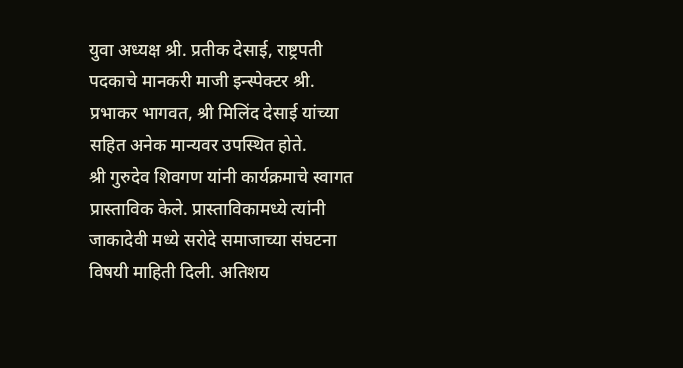युवा अध्यक्ष श्री. प्रतीक देसाई, राष्ट्रपती पदकाचे मानकरी माजी इन्स्पेक्टर श्री. प्रभाकर भागवत, श्री मिलिंद देसाई यांच्या सहित अनेक मान्यवर उपस्थित होते.
श्री गुरुदेव शिवगण यांनी कार्यक्रमाचे स्वागत प्रास्ताविक केले. प्रास्ताविकामध्ये त्यांनी जाकादेवी मध्ये सरोदे समाजाच्या संघटना विषयी माहिती दिली. अतिशय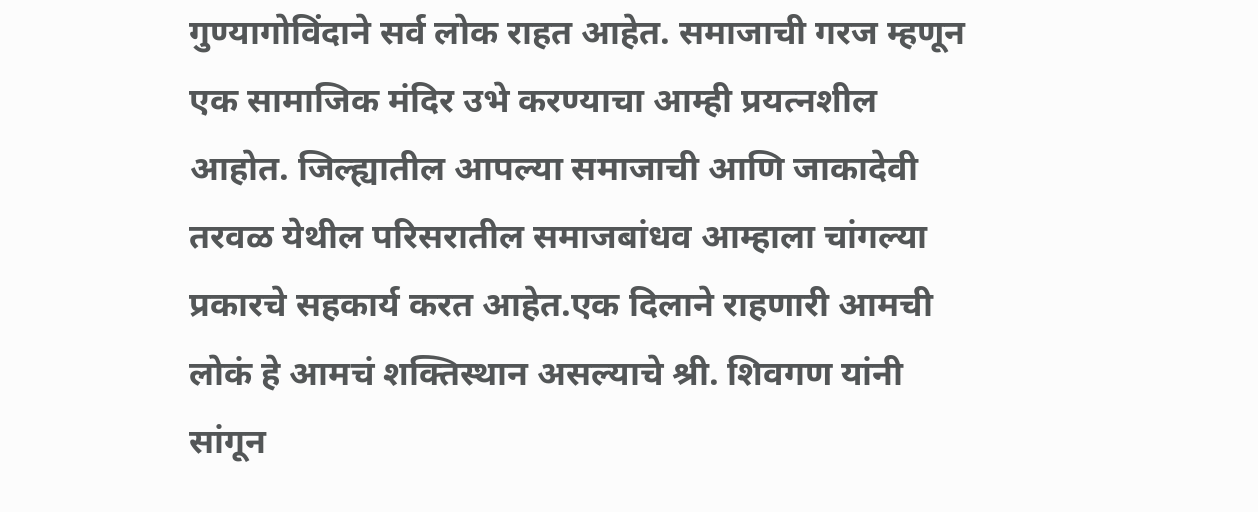गुण्यागोविंदाने सर्व लोक राहत आहेत. समाजाची गरज म्हणून एक सामाजिक मंदिर उभे करण्याचा आम्ही प्रयत्नशील आहोत. जिल्ह्यातील आपल्या समाजाची आणि जाकादेवी तरवळ येथील परिसरातील समाजबांधव आम्हाला चांगल्या प्रकारचे सहकार्य करत आहेत.एक दिलाने राहणारी आमची लोकं हे आमचं शक्तिस्थान असल्याचे श्री. शिवगण यांनी सांगून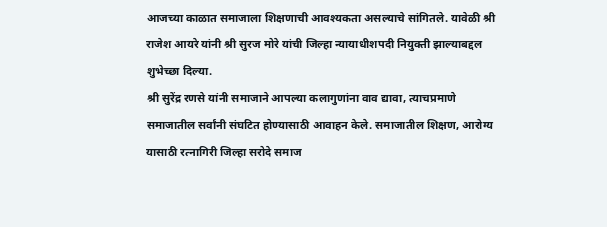आजच्या काळात समाजाला शिक्षणाची आवश्यकता असल्याचे सांगितले. यावेळी श्री राजेश आयरे यांनी श्री सुरज मोरे यांची जिल्हा न्यायाधीशपदी नियुक्ती झाल्याबद्दल शुभेच्छा दिल्या.
श्री सुरेंद्र रणसे यांनी समाजाने आपल्या कलागुणांना वाव द्यावा, त्याचप्रमाणे समाजातील सर्वांनी संघटित होण्यासाठी आवाहन केले. समाजातील शिक्षण, आरोग्य यासाठी रत्नागिरी जिल्हा सरोदे समाज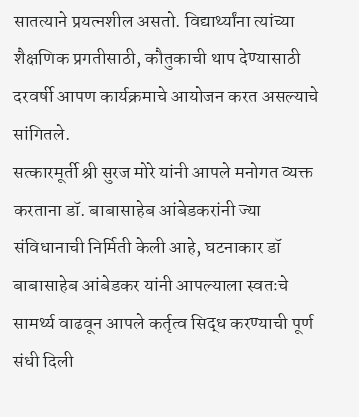सातत्याने प्रयत्नशील असतो. विद्यार्थ्यांना त्यांच्या शैक्षणिक प्रगतीसाठी, कौतुकाची थाप देण्यासाठी दरवर्षी आपण कार्यक्रमाचे आयोजन करत असल्याचे सांगितले.
सत्कारमूर्ती श्री सुरज मोरे यांनी आपले मनोगत व्यक्त करताना डॉ. बाबासाहेब आंबेडकरांनी ज्या संविधानाची निर्मिती केली आहे, घटनाकार डॉ बाबासाहेब आंबेडकर यांनी आपल्याला स्वतःचे सामर्थ्य वाढवून आपले कर्तृत्व सिद्ध करण्याची पूर्ण संधी दिली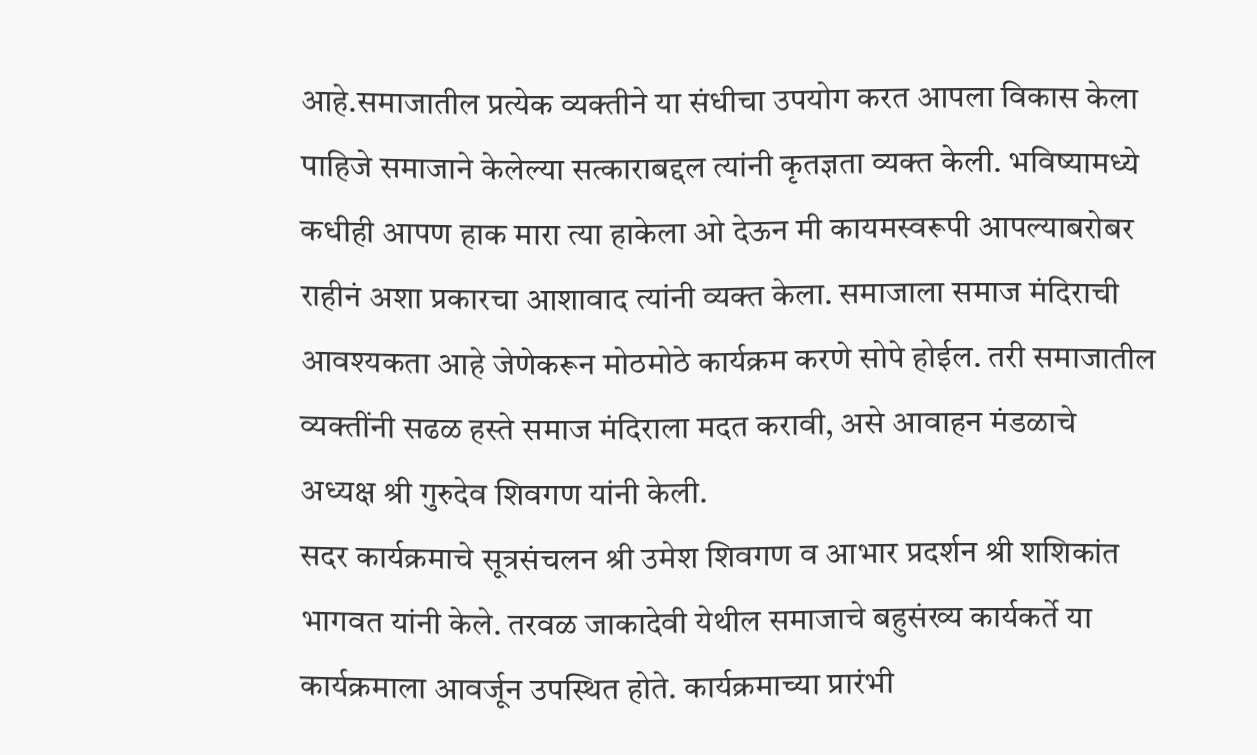आहे.समाजातील प्रत्येक व्यक्तीने या संधीचा उपयोग करत आपला विकास केला पाहिजे समाजाने केलेल्या सत्काराबद्दल त्यांनी कृतज्ञता व्यक्त केली. भविष्यामध्ये कधीही आपण हाक मारा त्या हाकेला ओ देऊन मी कायमस्वरूपी आपल्याबरोबर राहीनं अशा प्रकारचा आशावाद त्यांनी व्यक्त केला. समाजाला समाज मंदिराची आवश्यकता आहे जेणेकरून मोठमोठे कार्यक्रम करणे सोपे होईल. तरी समाजातील व्यक्तींनी सढळ हस्ते समाज मंदिराला मदत करावी, असे आवाहन मंडळाचे अध्यक्ष श्री गुरुदेव शिवगण यांनी केली.
सदर कार्यक्रमाचे सूत्रसंचलन श्री उमेश शिवगण व आभार प्रदर्शन श्री शशिकांत भागवत यांनी केले. तरवळ जाकादेवी येथील समाजाचे बहुसंख्य कार्यकर्ते या कार्यक्रमाला आवर्जून उपस्थित होते. कार्यक्रमाच्या प्रारंभी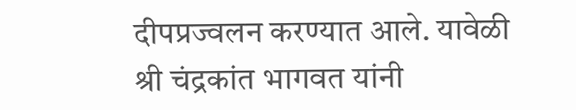दीपप्रज्वलन करण्यात आले. यावेळी श्री चंद्रकांत भागवत यांनी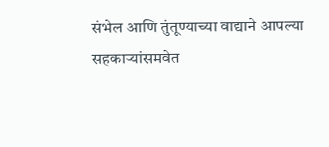संभेल आणि तुंतूण्याच्या वाद्याने आपल्या सहकाऱ्यांसमवेत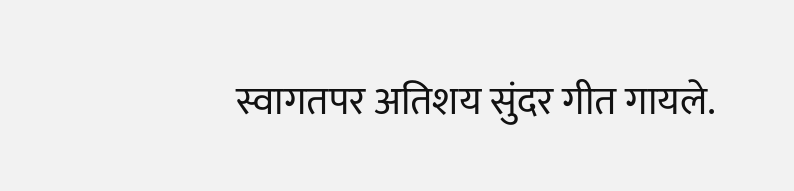स्वागतपर अतिशय सुंदर गीत गायले.